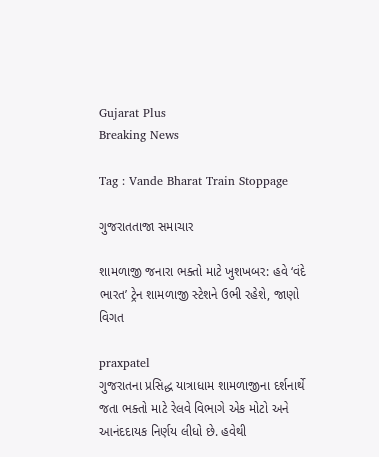Gujarat Plus
Breaking News

Tag : Vande Bharat Train Stoppage

ગુજરાતતાજા સમાચાર

શામળાજી જનારા ભક્તો માટે ખુશખબર: હવે ‘વંદે ભારત’ ટ્રેન શામળાજી સ્ટેશને ઉભી રહેશે, જાણો વિગત

praxpatel
ગુજરાતના પ્રસિદ્ધ યાત્રાધામ શામળાજીના દર્શનાર્થે જતા ભક્તો માટે રેલવે વિભાગે એક મોટો અને આનંદદાયક નિર્ણય લીધો છે. હવેથી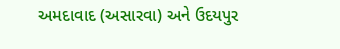અમદાવાદ (અસારવા) અને ઉદયપુર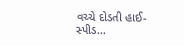વચ્ચે દોડતી હાઈ-સ્પીડ...